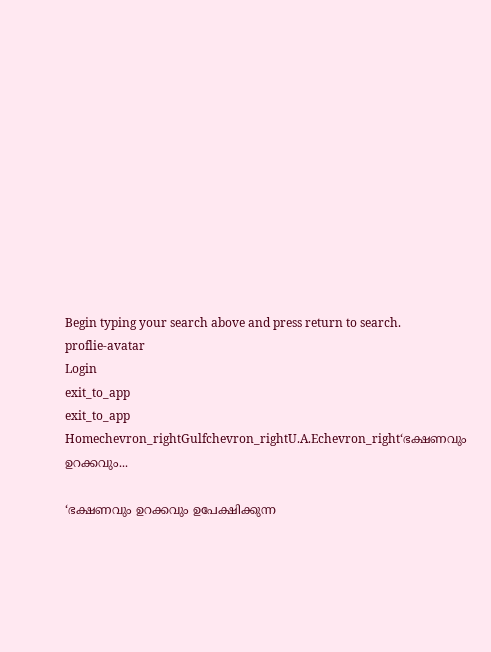Begin typing your search above and press return to search.
proflie-avatar
Login
exit_to_app
exit_to_app
Homechevron_rightGulfchevron_rightU.A.Echevron_right‘ഭക്ഷണവും ഉറക്കവും...

‘ഭക്ഷണവും ഉറക്കവും ഉപേക്ഷിക്കുന്ന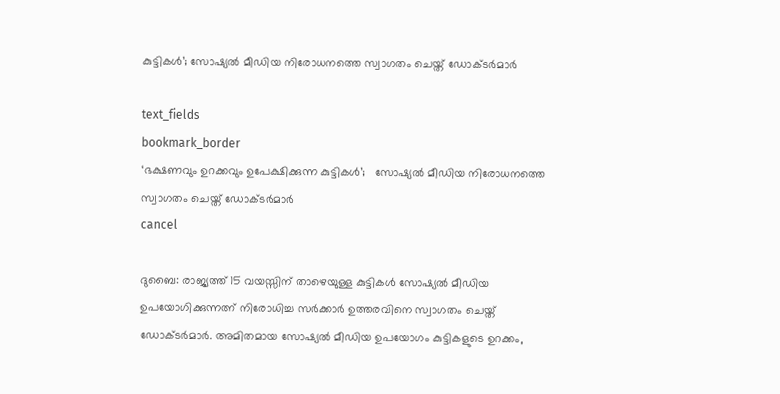കുട്ടികൾ’; സോഷ്യൽ മീഡിയ നിരോധനത്തെ സ്വാഗതം ചെയ്ത് ഡോക്ടർമാർ

text_fields
bookmark_border
‘ഭക്ഷണവും ഉറക്കവും ഉപേക്ഷിക്കുന്ന കുട്ടികൾ’;   സോഷ്യൽ മീഡിയ നിരോധനത്തെ സ്വാഗതം ചെയ്ത് ഡോക്ടർമാർ
cancel

ദുബൈ: രാജ്യത്ത് 15 വയസ്സിന് താഴെയുള്ള കുട്ടികൾ സോഷ്യൽ മീഡിയ ഉപയോഗിക്കുന്നത്ന് നിരോധിച്ച സർക്കാർ ഉത്തരവിനെ സ്വാഗതം ചെയ്ത് ഡോക്ടർമാർ. അമിതമായ സോഷ്യൽ മീഡിയ ഉപയോഗം കുട്ടികളുടെ ഉറക്കം,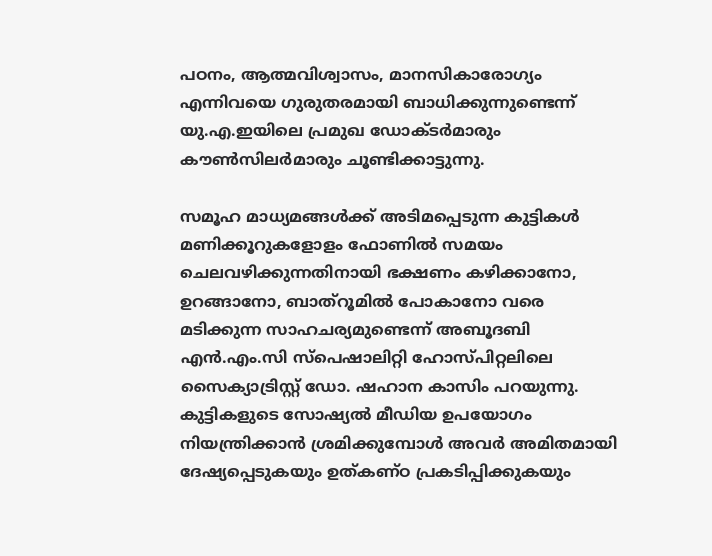പഠനം, ആത്മവിശ്വാസം, മാനസികാരോഗ്യം എന്നിവയെ ഗുരുതരമായി ബാധിക്കുന്നുണ്ടെന്ന് യു.എ.ഇയിലെ പ്രമുഖ ഡോക്ടർമാരും കൗൺസിലർമാരും ചൂണ്ടിക്കാട്ടുന്നു.

സമൂഹ മാധ്യമങ്ങൾക്ക് അടിമപ്പെടുന്ന കുട്ടികൾ മണിക്കൂറുകളോളം ഫോണിൽ സമയം ചെലവഴിക്കുന്നതിനായി ഭക്ഷണം കഴിക്കാനോ, ഉറങ്ങാനോ, ബാത്റൂമിൽ പോകാനോ വരെ മടിക്കുന്ന സാഹചര്യമുണ്ടെന്ന് അബൂദബി എൻ.എം.സി സ്പെഷാലിറ്റി ഹോസ്പിറ്റലിലെ സൈക്യാട്രിസ്റ്റ് ഡോ. ഷഹാന കാസിം പറയുന്നു. കുട്ടികളുടെ സോഷ്യൽ മീഡിയ ഉപയോഗം നിയന്ത്രിക്കാൻ ശ്രമിക്കുമ്പോൾ അവർ അമിതമായി ദേഷ്യപ്പെടുകയും ഉത്കണ്ഠ പ്രകടിപ്പിക്കുകയും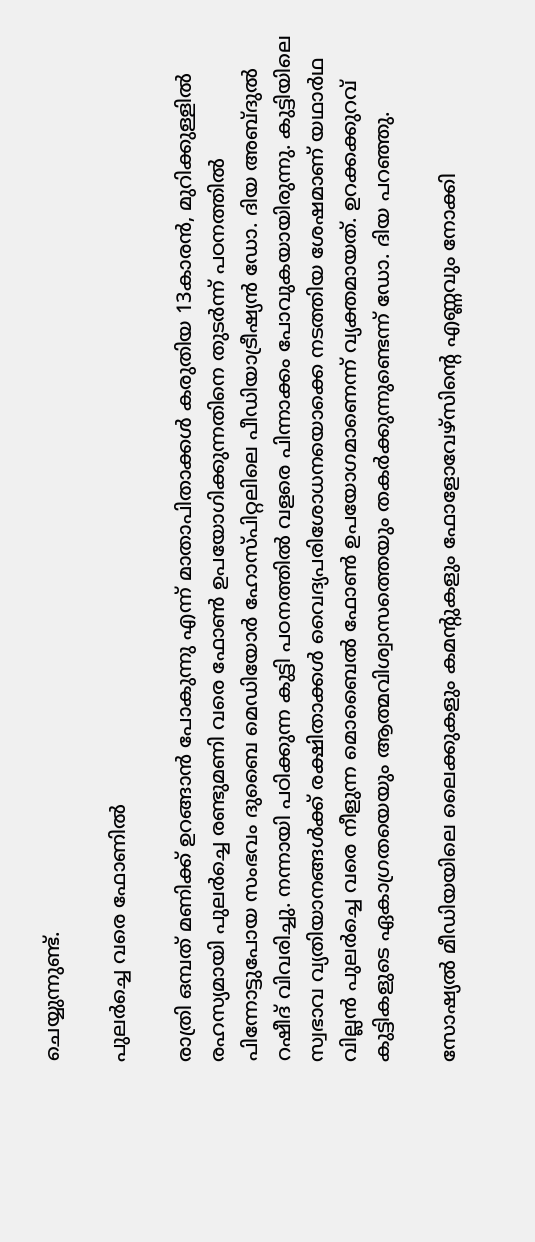ചെയ്യുന്നുണ്ട്.

പുലർച്ചെ വരെ ഫോണിൽ

രാത്രി ഒമ്പത് മണിക്ക് ഉറങ്ങാൻ പോകുന്നു എന്ന് മാതാപിതാക്കൾ കരുതിയ 13കാരൻ, മുറിക്കുള്ളിൽ രഹസ്യമായി പുലർച്ചെ രണ്ടുമണി വരെ ഫോൺ ഉപയോഗിക്കുന്നതിനെ തുടർന്ന് പഠനത്തിൽ പിന്നോട്ടുപോയ സംഭവം ദുബൈ മെഡിയോർ ഹോസ്പിറ്റലിലെ പീഡിയാട്രീഷ്യൻ ഡോ. ദിയ അബ്ദുൽ റഷീദ് വിവരിച്ചു. നന്നായി പഠിക്കുന്ന കുട്ടി പഠനത്തിൽ വളരെ പിന്നാക്കം പോവുകയായിരുന്നു. കുട്ടിയിലെ സ്വഭാവ വ്യതിയാനങ്ങൾക്ക് രക്ഷിതാക്കൾ വൈദ്യപരിശോധനയൊക്കെ നടത്തിയ ശേഷമാണ് യഥാർഥ വില്ലൻ പുലർച്ചെ വരെ നീളുന്ന മൊബൈൽ ഫോൺ ഉപയോഗമാണെന്ന് വ്യക്തമായത്. ഉറക്കക്കുറവ് കുട്ടികളുടെ ഏകാഗ്രതയെയും ആത്മവിശ്വാസത്തെയും തകർക്കുന്നുണ്ടെന്ന് ഡോ. ദിയ പറഞ്ഞു.

സോഷ്യൽ മീഡിയയിലെ ലൈക്കുകളും കമന്‍റുകളും ഫോളോവേഴ്‌സിന്‍റെ എണ്ണവും നോക്കി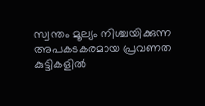സ്വന്തം മൂല്യം നിശ്ചയിക്കുന്ന അപകടകരമായ പ്രവണത കുട്ടികളിൽ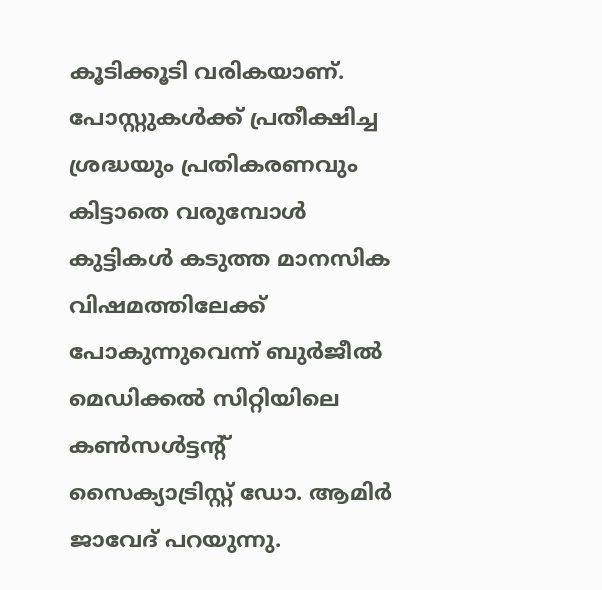കൂടിക്കൂടി വരികയാണ്. പോസ്റ്റുകൾക്ക് പ്രതീക്ഷിച്ച ശ്രദ്ധയും പ്രതികരണവും കിട്ടാതെ വരുമ്പോൾ കുട്ടികൾ കടുത്ത മാനസിക വിഷമത്തിലേക്ക് പോകുന്നുവെന്ന് ബുർജീൽ മെഡിക്കൽ സിറ്റിയിലെ കൺസൾട്ടന്‍റ് സൈക്യാട്രിസ്റ്റ് ഡോ. ആമിർ ജാവേദ് പറയുന്നു.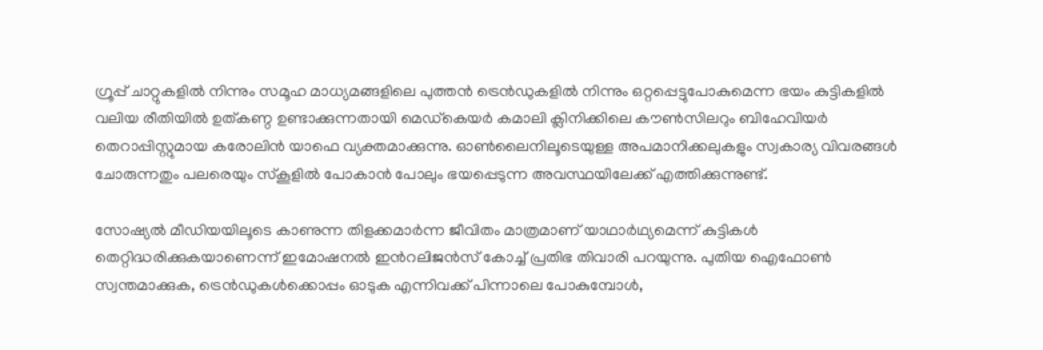ഗ്രൂപ്പ് ചാറ്റുകളിൽ നിന്നും സമൂഹ മാധ്യമങ്ങളിലെ പുത്തൻ ട്രെൻഡുകളിൽ നിന്നും ഒറ്റപ്പെട്ടുപോകുമെന്ന ഭയം കുട്ടികളിൽ വലിയ രീതിയിൽ ഉത്കണ്ഠ ഉണ്ടാക്കുന്നതായി മെഡ്കെയർ കമാലി ക്ലിനിക്കിലെ കൗൺസിലറും ബിഹേവിയർ തെറാപ്പിസ്റ്റുമായ കരോലിൻ യാഫെ വ്യക്തമാക്കുന്നു. ഓൺലൈനിലൂടെയുള്ള അപമാനിക്കലുകളും സ്വകാര്യ വിവരങ്ങൾ ചോരുന്നതും പലരെയും സ്കൂളിൽ പോകാൻ പോലും ഭയപ്പെടുന്ന അവസ്ഥയിലേക്ക് എത്തിക്കുന്നുണ്ട്.

സോഷ്യൽ മീഡിയയിലൂടെ കാണുന്ന തിളക്കമാർന്ന ജീവിതം മാത്രമാണ് യാഥാർഥ്യമെന്ന് കുട്ടികൾ തെറ്റിദ്ധരിക്കുകയാണെന്ന് ഇമോഷനൽ ഇന്‍റലിജൻസ് കോച്ച് പ്രതിഭ തിവാരി പറയുന്നു. പുതിയ ഐഫോൺ സ്വന്തമാക്കുക, ട്രെൻഡുകൾക്കൊപ്പം ഓടുക എന്നിവക്ക് പിന്നാലെ പോകുമ്പോൾ,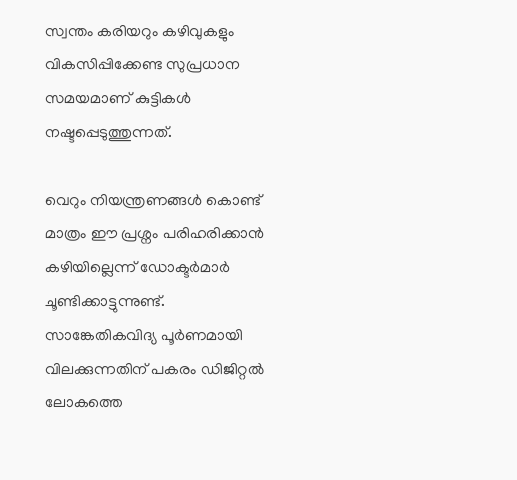സ്വന്തം കരിയറും കഴിവുകളും വികസിപ്പിക്കേണ്ട സുപ്രധാന സമയമാണ് കുട്ടികൾ നഷ്ടപ്പെടുത്തുന്നത്.

വെറും നിയന്ത്രണങ്ങൾ കൊണ്ട് മാത്രം ഈ പ്രശ്നം പരിഹരിക്കാൻ കഴിയില്ലെന്ന് ഡോക്ടർമാർ ചൂണ്ടിക്കാട്ടുന്നുണ്ട്. സാങ്കേതികവിദ്യ പൂർണമായി വിലക്കുന്നതിന് പകരം ഡിജിറ്റൽ ലോകത്തെ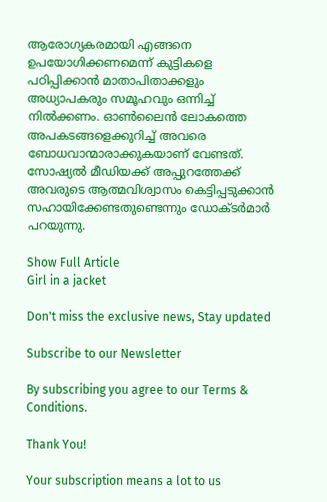ആരോഗ്യകരമായി എങ്ങനെ ഉപയോഗിക്കണമെന്ന് കുട്ടികളെ പഠിപ്പിക്കാൻ മാതാപിതാക്കളും അധ്യാപകരും സമൂഹവും ഒന്നിച്ച് നിൽക്കണം. ഓൺലൈൻ ലോകത്തെ അപകടങ്ങളെക്കുറിച്ച് അവരെ ബോധവാന്മാരാക്കുകയാണ് വേണ്ടത്. സോഷ്യൽ മീഡിയക്ക് അപ്പുറത്തേക്ക് അവരുടെ ആത്മവിശ്വാസം കെട്ടിപ്പടുക്കാൻ സഹായിക്കേണ്ടതുണ്ടെന്നും ഡോക്ടർമാർ പറയുന്നു.

Show Full Article
Girl in a jacket

Don't miss the exclusive news, Stay updated

Subscribe to our Newsletter

By subscribing you agree to our Terms & Conditions.

Thank You!

Your subscription means a lot to us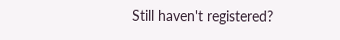Still haven't registered?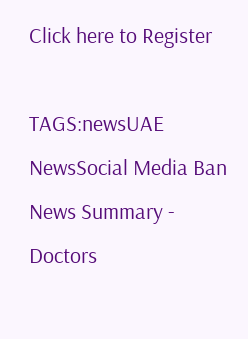Click here to Register

TAGS:newsUAE NewsSocial Media Ban
News Summary - Doctors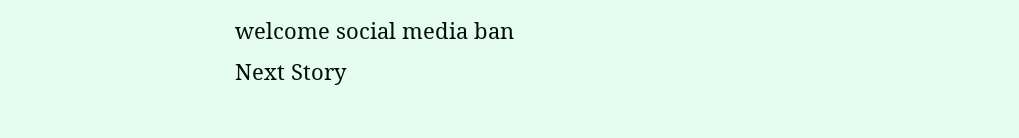welcome social media ban
Next Story